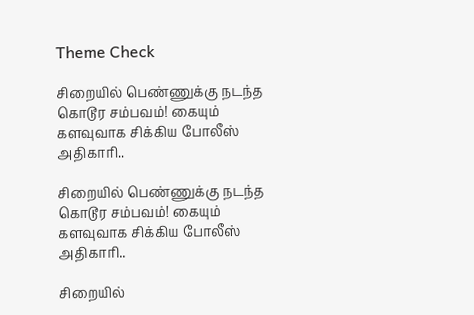Theme Check

சிறையில் பெண்ணுக்கு நடந்த கொடூர சம்பவம்! கையும் களவுவாக சிக்கிய போலீஸ் அதிகாரி..

சிறையில் பெண்ணுக்கு நடந்த கொடூர சம்பவம்! கையும் களவுவாக சிக்கிய போலீஸ் அதிகாரி..

சிறையில்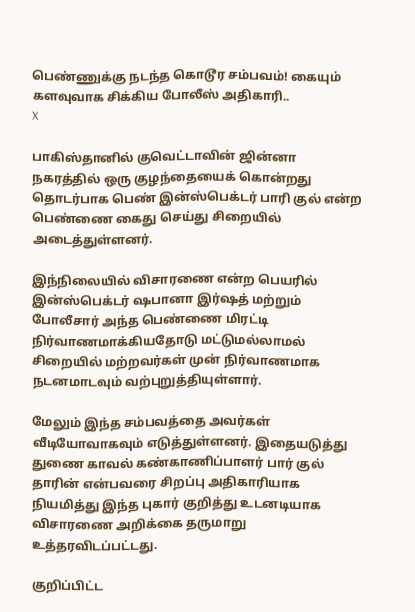பெண்ணுக்கு நடந்த கொடூர சம்பவம்! கையும் களவுவாக சிக்கிய போலீஸ் அதிகாரி..
X

பாகிஸ்தானில் குவெட்டாவின் ஜின்னா நகரத்தில் ஒரு குழந்தையைக் கொன்றது தொடர்பாக பெண் இன்ஸ்பெக்டர் பாரி குல் என்ற பெண்ணை கைது செய்து சிறையில் அடைத்துள்ளனர்.

இந்நிலையில் விசாரணை என்ற பெயரில் இன்ஸ்பெக்டர் ஷபானா இர்ஷத் மற்றும் போலீசார் அந்த பெண்ணை மிரட்டி நிர்வாணமாக்கியதோடு மட்டுமல்லாமல் சிறையில் மற்றவர்கள் முன் நிர்வாணமாக நடனமாடவும் வற்புறுத்தியுள்ளார்.

மேலும் இந்த சம்பவத்தை அவர்கள் வீடியோவாகவும் எடுத்துள்ளனர். இதையடுத்து துணை காவல் கண்காணிப்பாளர் பார் குல் தாரின் என்பவரை சிறப்பு அதிகாரியாக நியமித்து இந்த புகார் குறித்து உடனடியாக விசாரணை அறிக்கை தருமாறு உத்தரவிடப்பட்டது.

குறிப்பிட்ட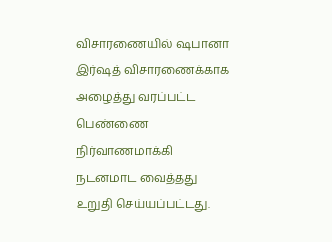விசாரணையில் ஷபானா இர்ஷத் விசாரணைக்காக அழைத்து வரப்பட்ட பெண்ணை நிர்வாணமாக்கி நடனமாட வைத்தது உறுதி செய்யப்பட்டது.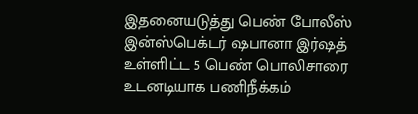இதனையடுத்து பெண் போலீஸ் இன்ஸ்பெக்டர் ஷபானா இர்ஷத் உள்ளிட்ட 5 பெண் பொலிசாரை உடனடியாக பணிநீக்கம்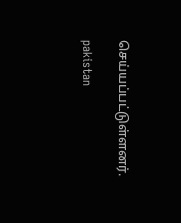செய்யப்பட்டுள்ளனர்.

pakistan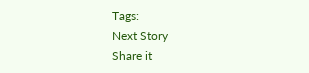Tags:
Next Story
Share it